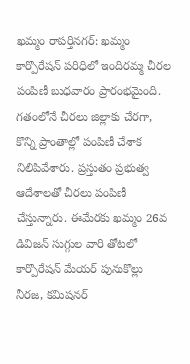ఖమ్మం రాపర్తినగర్: ఖమ్మం కార్పొరేషన్ పరిధిలో ఇందిరమ్మ చీరల పంపిణీ బుధవారం ప్రారంభమైంది. గతంలోనే చీరలు జిల్లాకు చేరగా, కొన్ని ప్రాంతాల్లో పంపిణీ చేశాక నిలిపివేశారు. ప్రస్తుతం ప్రభుత్వ ఆదేశాలతో చీరలు పంపిణీ చేస్తున్నారు. ఈమేరకు ఖమ్మం 26వ డివిజన్ సుగ్గుల వారి తోటలో కార్పొరేషన్ మేయర్ పునుకొల్లు నీరజ, కమిషనర్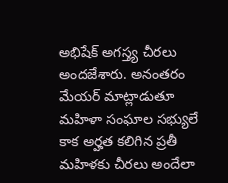అభిషేక్ అగస్త్య చీరలు అందజేశారు. అనంతరం మేయర్ మాట్లాడుతూ మహిళా సంఘాల సభ్యులే కాక అర్హత కలిగిన ప్రతీ మహిళకు చీరలు అందేలా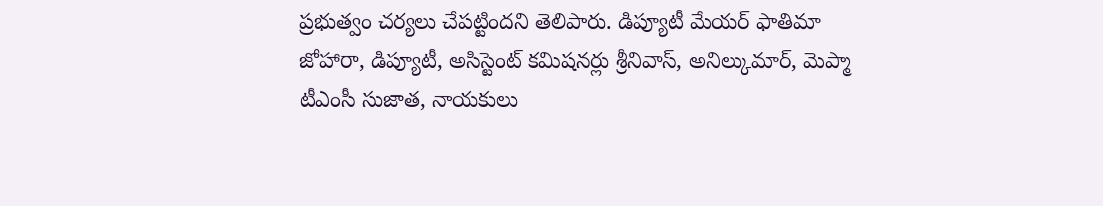ప్రభుత్వం చర్యలు చేపట్టిందని తెలిపారు. డిప్యూటీ మేయర్ ఫాతిమా జోహారా, డిప్యూటీ, అసిస్టెంట్ కమిషనర్లు శ్రీనివాస్, అనిల్కుమార్, మెప్మా టీఎంసీ సుజాత, నాయకులు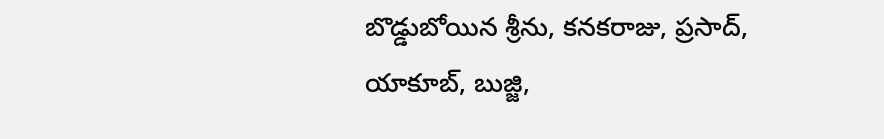బొడ్డుబోయిన శ్రీను, కనకరాజు, ప్రసాద్, యాకూబ్, బుజ్జి,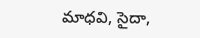మాధవి, సైదా,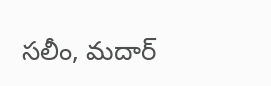సలీం, మదార్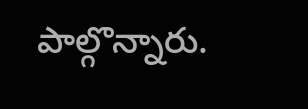పాల్గొన్నారు.